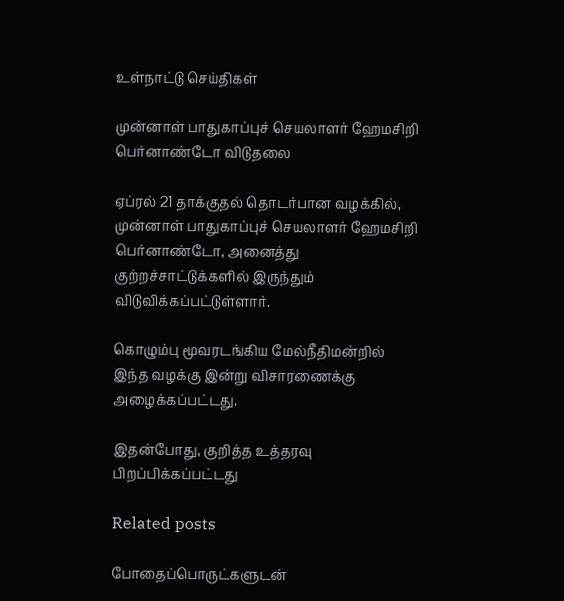உள்நாட்டு செய்திகள்

முன்னாள் பாதுகாப்புச் செயலாளர் ஹேமசிறி பெர்னாண்டோ விடுதலை

ஏப்ரல் 21 தாக்குதல் தொடர்பான வழக்கில், முன்னாள் பாதுகாப்புச் செயலாளர் ஹேமசிறி பெர்னாண்டோ, அனைத்து குற்றச்சாட்டுக்களில் இருந்தும் விடுவிக்கப்பட்டுள்ளார்.

கொழும்பு மூவரடங்கிய மேல்நீதிமன்றில் இந்த வழக்கு இன்று விசாரணைக்கு அழைக்கப்பட்டது.

இதன்போது, குறித்த உத்தரவு பிறப்பிக்கப்பட்டது

Related posts

போதைப்பொருட்களுடன்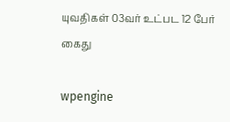யுவதிகள் 03வர் உட்பட 12 பேர் கைது

wpengine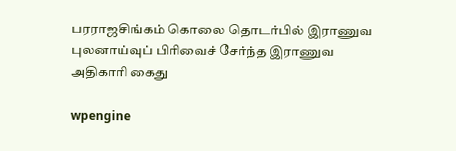பரராஜசிங்கம் கொலை தொடர்பில் இராணுவ புலனாய்வுப் பிரிவைச் சேர்ந்த இராணுவ அதிகாரி கைது

wpengine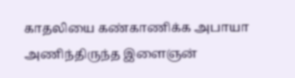காதலியை கண்காணிக்க அபாயா அணிந்திருந்த இளைஞன்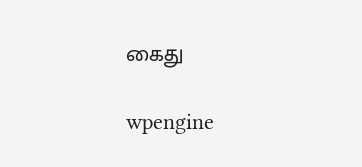கைது

wpengine